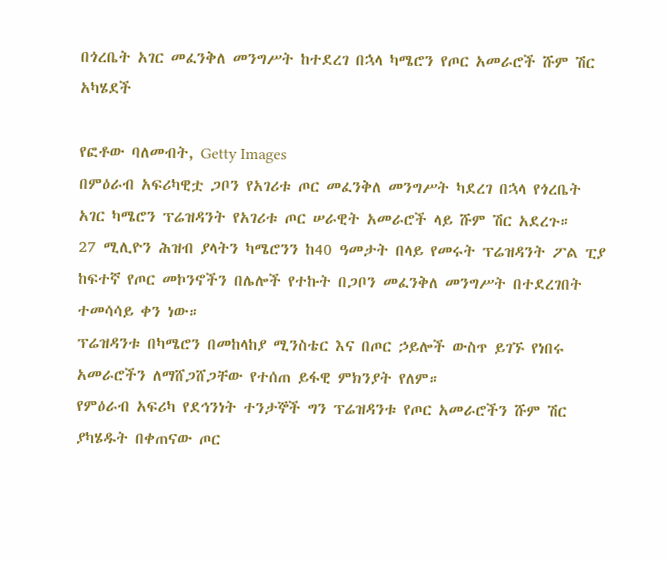በጎረቤት አገር መፈንቅለ መንግሥት ከተደረገ በኋላ ካሜሮን የጦር አመራሮች ሹም ሽር አካሄደች

የፎቶው ባለመብት, Getty Images
በምዕራብ አፍሪካዊቷ ጋቦን የአገሪቱ ጦር መፈንቅለ መንግሥት ካደረገ በኋላ የጎረቤት አገር ካሜሮን ፕሬዝዳንት የአገሪቱ ጦር ሠራዊት አመራሮች ላይ ሹም ሽር አደረጉ።
27 ሚሊዮን ሕዝብ ያላትን ካሜሮንን ከ40 ዓመታት በላይ የመሩት ፕሬዝዳንት ፖል ፒያ ከፍተኛ የጦር መኮንኖችን በሌሎች የተኩት በጋቦን መፈንቅለ መንግሥት በተደረገበት ተመሳሳይ ቀን ነው።
ፕሬዝዳንቱ በካሜሮን በመከላከያ ሚንስቴር እና በጦር ኃይሎች ውስጥ ይገኙ የነበሩ አመራሮችን ለማሸጋሸጋቸው የተሰጠ ይፋዊ ምክንያት የለም።
የምዕራብ አፍሪካ የደኅንነት ተንታኞች ግን ፕሬዝዳንቱ የጦር አመራሮችን ሹም ሽር ያካሄዱት በቀጠናው ጦር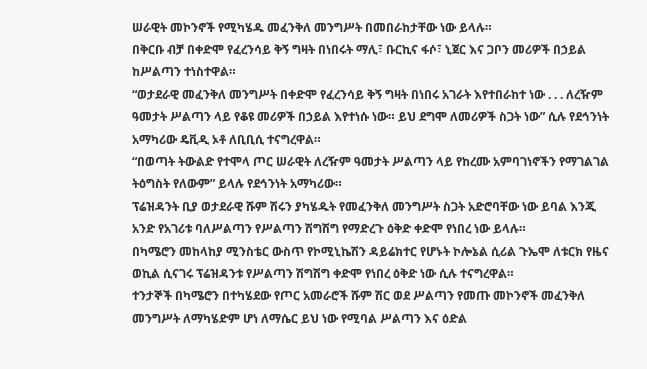ሠራዊት መኮንኖች የሚካሄዱ መፈንቅለ መንግሥት በመበራከታቸው ነው ይላሉ።
በቅርቡ ብቻ በቀድሞ የፈረንሳይ ቅኝ ግዛት በነበሩት ማሊ፣ ቡርኪና ፋሶ፣ ኒጀር እና ጋቦን መሪዎች በኃይል ከሥልጣን ተነስተዋል።
“ወታደራዊ መፈንቅለ መንግሥት በቀድሞ የፈረንሳይ ቅኝ ግዛት በነበሩ አገራት እየተበራከተ ነው . . . ለረዥም ዓመታት ሥልጣን ላይ የቆዩ መሪዎች በኃይል እየተነሱ ነው። ይህ ደግሞ ለመሪዎች ስጋት ነው” ሲሉ የደኅንነት አማካሪው ዴቪዲ ኦቶ ለቢቢሲ ተናግረዋል።
“በወጣት ትውልድ የተሞላ ጦር ሠራዊት ለረዥም ዓመታት ሥልጣን ላይ የከረሙ አምባገነኖችን የማገልገል ትዕግስት የለውም” ይላሉ የደኅንነት አማካሪው።
ፕሬዝዳንት ቢያ ወታደራዊ ሹም ሽሩን ያካሄዱት የመፈንቅለ መንግሥት ስጋት አድሮባቸው ነው ይባል እንጂ አንድ የአገሪቱ ባለሥልጣን የሥልጣን ሽግሽግ የማድረጉ ዕቅድ ቀድሞ የነበረ ነው ይላሉ።
በካሜሮን መከላከያ ሚንስቴር ውስጥ የኮሚኒኬሽን ዳይሬክተር የሆኑት ኮሎኔል ሲሪል ጉኤሞ ለቱርክ የዜና ወኪል ሲናገሩ ፕሬዝዳንቱ የሥልጣን ሽግሽግ ቀድሞ የነበረ ዕቅድ ነው ሲሉ ተናግረዋል።
ተንታኞች በካሜሮን በተካሄደው የጦር አመራሮች ሹም ሽር ወደ ሥልጣን የመጡ መኮንኖች መፈንቅለ መንግሥት ለማካሄድም ሆነ ለማሴር ይህ ነው የሚባል ሥልጣን እና ዕድል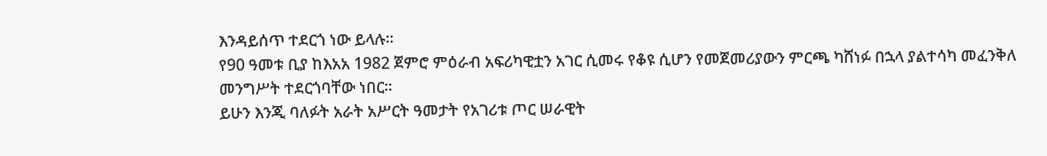እንዳይሰጥ ተደርጎ ነው ይላሉ።
የ90 ዓመቱ ቢያ ከእአአ 1982 ጀምሮ ምዕራብ አፍሪካዊቷን አገር ሲመሩ የቆዩ ሲሆን የመጀመሪያውን ምርጫ ካሸነፉ በኋላ ያልተሳካ መፈንቅለ መንግሥት ተደርጎባቸው ነበር።
ይሁን እንጂ ባለፉት አራት አሥርት ዓመታት የአገሪቱ ጦር ሠራዊት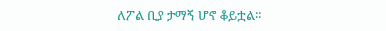ለፖል ቢያ ታማኝ ሆኖ ቆይቷል።